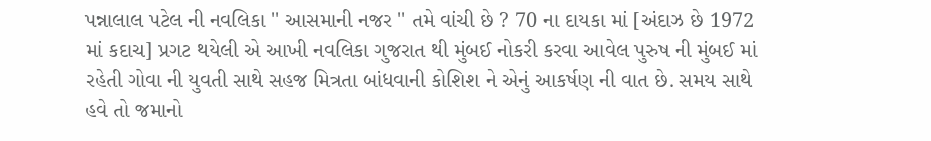પન્નાલાલ પટેલ ની નવલિકા '' આસમાની નજર '' તમે વાંચી છે ? 70 ના દાયકા માં [અંદાઝ છે 1972 માં કદાચ] પ્રગટ થયેલી એ આખી નવલિકા ગુજરાત થી મુંબઈ નોકરી કરવા આવેલ પુરુષ ની મુંબઈ માં રહેતી ગોવા ની યુવતી સાથે સહજ મિત્રતા બાંધવાની કોશિશ ને એનું આકર્ષણ ની વાત છે. સમય સાથે હવે તો જમાનો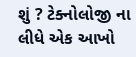શું ? ટેક્નોલોજી ના લીધે એક આખો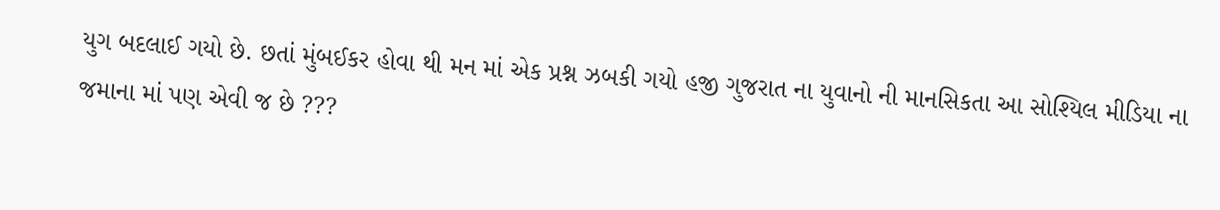યુગ બદલાઈ ગયો છે. છતાં મુંબઈકર હોવા થી મન માં એક પ્રશ્ન ઝબકી ગયો હજી ગુજરાત ના યુવાનો ની માનસિકતા આ સોશ્યિલ મીડિયા ના જમાના માં પણ એવી જ છે ???